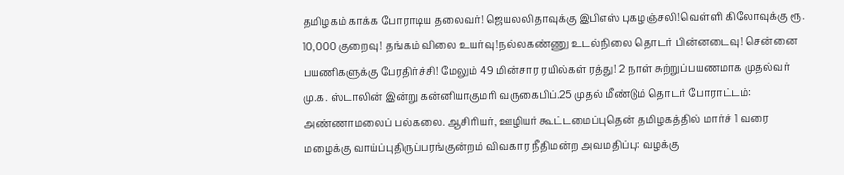தமிழகம் காக்க போராடிய தலைவர்! ஜெயலலிதாவுக்கு இபிஎஸ் புகழஞ்சலி!வெள்ளி கிலோவுக்கு ரூ. 10,000 குறைவு! தங்கம் விலை உயர்வு!நல்லகண்ணு உடல்நிலை தொடர் பின்னடைவு! சென்னை பயணிகளுக்கு பேரதிர்ச்சி! மேலும் 49 மின்சார ரயில்கள் ரத்து! 2 நாள் சுற்றுப்பயணமாக முதல்வர் மு.க. ஸ்டாலின் இன்று கன்னியாகுமரி வருகைபிப்.25 முதல் மீண்டும் தொடர் போராட்டம்: அண்ணாமலைப் பல்கலை. ஆசிரியர், ஊழியர் கூட்டமைப்புதென் தமிழகத்தில் மார்ச் 1 வரை மழைக்கு வாய்ப்புதிருப்பரங்குன்றம் விவகார நீதிமன்ற அவமதிப்பு: வழக்கு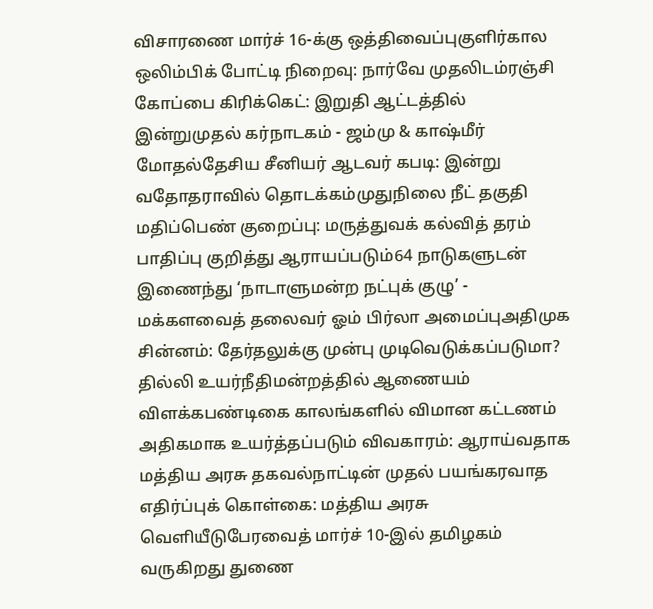விசாரணை மார்ச் 16-க்கு ஒத்திவைப்புகுளிர்கால ஒலிம்பிக் போட்டி நிறைவு: நார்வே முதலிடம்ரஞ்சி கோப்பை கிரிக்கெட்: இறுதி ஆட்டத்தில் இன்றுமுதல் கர்நாடகம் - ஜம்மு & காஷ்மீர் மோதல்தேசிய சீனியர் ஆடவர் கபடி: இன்று வதோதராவில் தொடக்கம்முதுநிலை நீட் தகுதி மதிப்பெண் குறைப்பு: மருத்துவக் கல்வித் தரம் பாதிப்பு குறித்து ஆராயப்படும்64 நாடுகளுடன் இணைந்து ‘நாடாளுமன்ற நட்புக் குழு’ - மக்களவைத் தலைவர் ஓம் பிர்லா அமைப்புஅதிமுக சின்னம்: தேர்தலுக்கு முன்பு முடிவெடுக்கப்படுமா? தில்லி உயர்நீதிமன்றத்தில் ஆணையம் விளக்கபண்டிகை காலங்களில் விமான கட்டணம் அதிகமாக உயர்த்தப்படும் விவகாரம்: ஆராய்வதாக மத்திய அரசு தகவல்நாட்டின் முதல் பயங்கரவாத எதிர்ப்புக் கொள்கை: மத்திய அரசு வெளியீடுபேரவைத் மார்ச் 10-இல் தமிழகம் வருகிறது துணை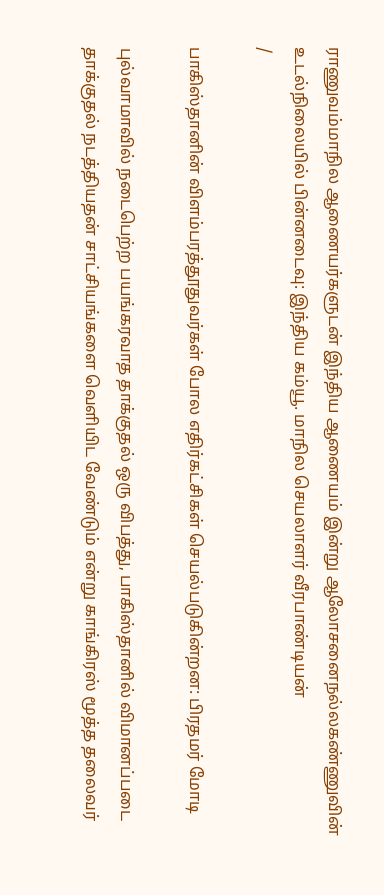ராணுவம்மாநில ஆணையர்களுடன் இந்திய ஆணையம் இன்று ஆலோசனைநல்லகண்ணுவின் உடல்நிலையில் பின்னடைவு: இந்திய கம்யூ. மாநில செயலாளர் வீரபாண்டியன்
/

பாகிஸ்தானின் விளம்பரத்தூதுவர்கள் போல எதிர்கட்சிகள் செயல்படுகின்றன: பிரதமர் மோடி

புல்வாமாவில் நடைபெற்ற பயங்கரவாத தாக்குதல் ஒரு விபத்து, பாகிஸ்தானில் விமானப்படை தாக்குதல் நடத்தியதன் சாட்சியங்களை வெளியிட வேண்டும் என்று காங்கிரஸ் மூத்த தலைவர்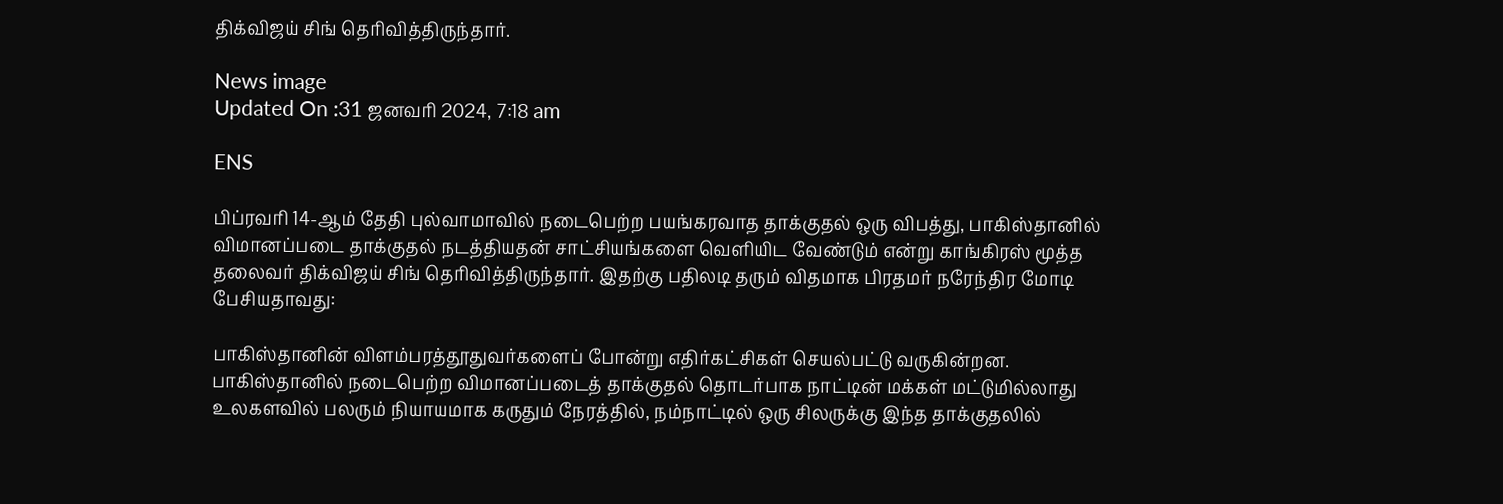திக்விஜய் சிங் தெரிவித்திருந்தார்.

News image
Updated On :31 ஜனவரி 2024, 7:18 am

ENS

பிப்ரவரி 14-ஆம் தேதி புல்வாமாவில் நடைபெற்ற பயங்கரவாத தாக்குதல் ஒரு விபத்து, பாகிஸ்தானில் விமானப்படை தாக்குதல் நடத்தியதன் சாட்சியங்களை வெளியிட வேண்டும் என்று காங்கிரஸ் மூத்த தலைவர் திக்விஜய் சிங் தெரிவித்திருந்தார். இதற்கு பதிலடி தரும் விதமாக பிரதமர் நரேந்திர மோடி பேசியதாவது:

பாகிஸ்தானின் விளம்பரத்தூதுவர்களைப் போன்று எதிர்கட்சிகள் செயல்பட்டு வருகின்றன. பாகிஸ்தானில் நடைபெற்ற விமானப்படைத் தாக்குதல் தொடர்பாக நாட்டின் மக்கள் மட்டுமில்லாது உலகளவில் பலரும் நியாயமாக கருதும் நேரத்தில், நம்நாட்டில் ஒரு சிலருக்கு இந்த தாக்குதலில்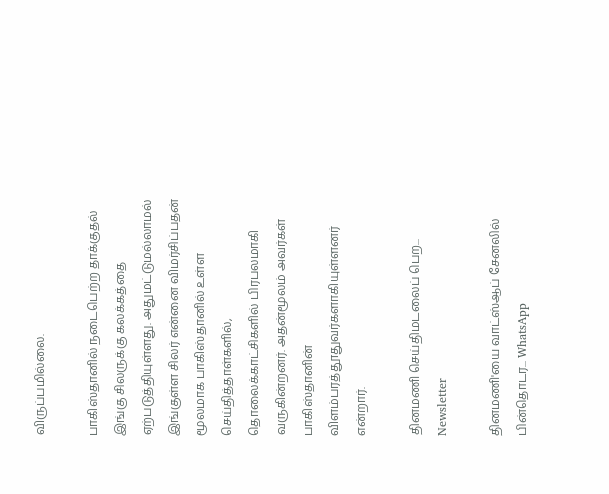விருப்பமில்லை.

பாகிஸ்தானில் நடைபெற்ற தாக்குதல் இங்கு சிலருக்கு கலக்கத்தை ஏற்படுத்தியுள்ளது. அதுமட்டுமல்லாமல் இங்குள்ள சிலர் என்னை விமர்சிப்பதன் மூலமாக பாகிஸ்தானில் உள்ள செய்தித்தாள்களில், தொலைக்காட்சிகளில் பிரபலமாகி வருகின்றனர். அதன்மூலம் அவர்கள் பாகிஸ்தானின் விளம்பரத்தூதுவர்களாகியுள்ளனர் என்றார்.

தினமணி செய்திமடலைப் பெற... Newsletter

தினமணி'யை வாட்ஸ்ஆப் சேனலில் பின்தொடர... WhatsApp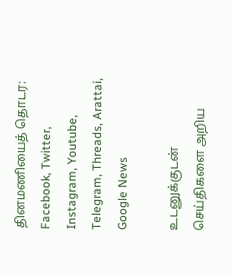தினமணியைத் தொடர: Facebook, Twitter, Instagram, Youtube, Telegram, Threads, Arattai, Google News

உடனுக்குடன் செய்திகளை அறிய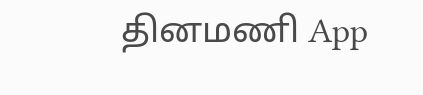தினமணி App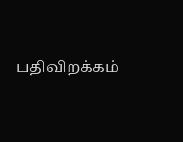பதிவிறக்கம்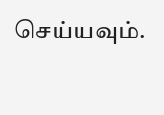செய்யவும்.